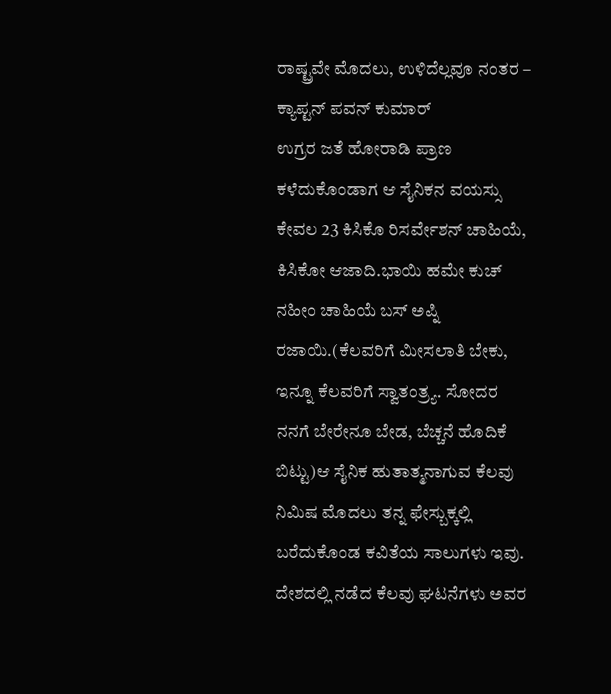ರಾಷ್ಟ್ರವೇ ಮೊದಲು, ಉಳಿದೆಲ್ಲವೂ ನಂತರ – ಕ್ಯಾಪ್ಟನ್ ಪವನ್ ಕುಮಾರ್
ಉಗ್ರರ ಜತೆ ಹೋರಾಡಿ ಪ್ರಾಣ ಕಳೆದುಕೊಂಡಾಗ ಆ ಸೈನಿಕನ ವಯಸ್ಸು ಕೇವಲ 23 ಕಿಸಿಕೊ ರಿಸರ್ವೇಶನ್ ಚಾಹಿಯೆ, ಕಿಸಿಕೋ ಆಜಾದಿ.ಭಾಯಿ ಹಮೇ ಕುಚ್ ನಹೀಂ ಚಾಹಿಯೆ ಬಸ್ ಅಪ್ನಿ ರಜಾಯಿ.(ಕೆಲವರಿಗೆ ಮೀಸಲಾತಿ ಬೇಕು, ಇನ್ನೂ ಕೆಲವರಿಗೆ ಸ್ವಾತಂತ್ರ್ಯ. ಸೋದರ ನನಗೆ ಬೇರೇನೂ ಬೇಡ, ಬೆಚ್ಚನೆ ಹೊದಿಕೆ ಬಿಟ್ಟು)ಆ ಸೈನಿಕ ಹುತಾತ್ಮನಾಗುವ ಕೆಲವು ನಿಮಿಷ ಮೊದಲು ತನ್ನ ಫೇಸ್ಬುಕ್ಕಲ್ಲಿ ಬರೆದುಕೊಂಡ ಕವಿತೆಯ ಸಾಲುಗಳು ಇವು. ದೇಶದಲ್ಲಿ ನಡೆದ ಕೆಲವು ಘಟನೆಗಳು ಅವರ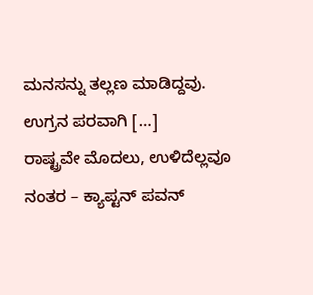ಮನಸನ್ನು ತಲ್ಲಣ ಮಾಡಿದ್ದವು. ಉಗ್ರನ ಪರವಾಗಿ […]
ರಾಷ್ಟ್ರವೇ ಮೊದಲು, ಉಳಿದೆಲ್ಲವೂ ನಂತರ – ಕ್ಯಾಪ್ಟನ್ ಪವನ್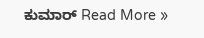ಕುಮಾರ್ Read More »